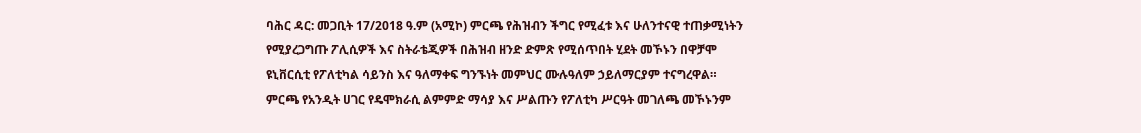ባሕር ዳር: መጋቢት 17/2018 ዓ.ም (አሚኮ) ምርጫ የሕዝብን ችግር የሚፈቱ እና ሁለንተናዊ ተጠቃሚነትን የሚያረጋግጡ ፖሊሲዎች እና ስትራቴጂዎች በሕዝብ ዘንድ ድምጽ የሚሰጥበት ሂደት መኾኑን በዋቻሞ ዩኒቨርሲቲ የፖለቲካል ሳይንስ እና ዓለማቀፍ ግንኙነት መምህር ሙሉዓለም ኃይለማርያም ተናግረዋል።
ምርጫ የአንዲት ሀገር የዴሞክራሲ ልምምድ ማሳያ እና ሥልጡን የፖለቲካ ሥርዓት መገለጫ መኾኑንም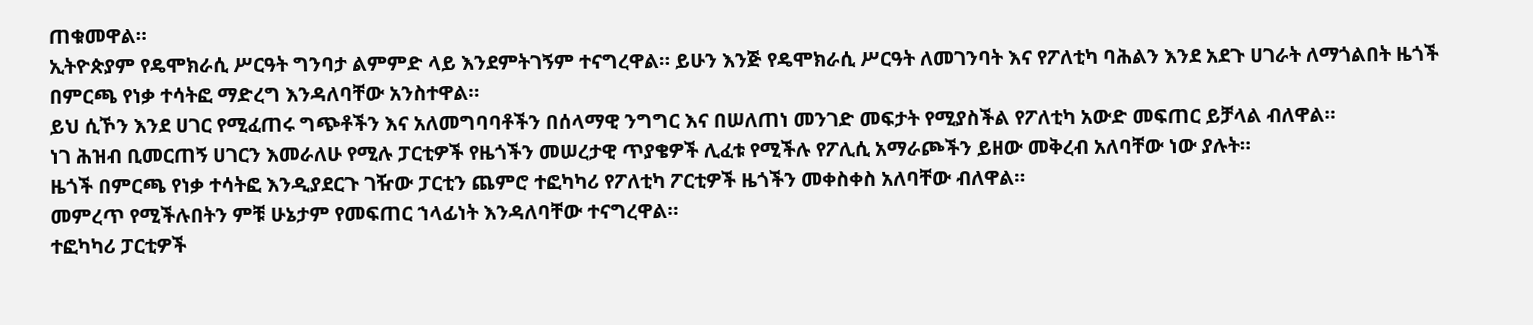ጠቁመዋል።
ኢትዮጵያም የዴሞክራሲ ሥርዓት ግንባታ ልምምድ ላይ እንደምትገኝም ተናግረዋል። ይሁን እንጅ የዴሞክራሲ ሥርዓት ለመገንባት እና የፖለቲካ ባሕልን እንደ አደጉ ሀገራት ለማጎልበት ዜጎች በምርጫ የነቃ ተሳትፎ ማድረግ እንዳለባቸው አንስተዋል።
ይህ ሲኾን እንደ ሀገር የሚፈጠሩ ግጭቶችን እና አለመግባባቶችን በሰላማዊ ንግግር እና በሠለጠነ መንገድ መፍታት የሚያስችል የፖለቲካ አውድ መፍጠር ይቻላል ብለዋል።
ነገ ሕዝብ ቢመርጠኝ ሀገርን እመራለሁ የሚሉ ፓርቲዎች የዜጎችን መሠረታዊ ጥያቄዎች ሊፈቱ የሚችሉ የፖሊሲ አማራጮችን ይዘው መቅረብ አለባቸው ነው ያሉት።
ዜጎች በምርጫ የነቃ ተሳትፎ እንዲያደርጉ ገዥው ፓርቲን ጨምሮ ተፎካካሪ የፖለቲካ ፖርቲዎች ዜጎችን መቀስቀስ አለባቸው ብለዋል።
መምረጥ የሚችሉበትን ምቹ ሁኔታም የመፍጠር ኀላፊነት እንዳለባቸው ተናግረዋል።
ተፎካካሪ ፓርቲዎች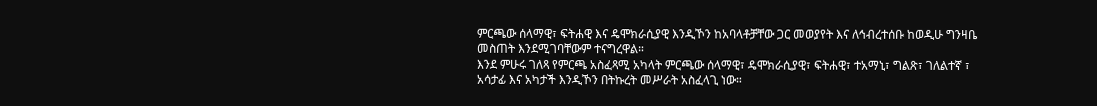ምርጫው ሰላማዊ፣ ፍትሐዊ እና ዴሞክራሲያዊ እንዲኾን ከአባላቶቻቸው ጋር መወያየት እና ለኅብረተሰቡ ከወዲሁ ግንዛቤ መስጠት እንደሚገባቸውም ተናግረዋል።
እንደ ምሁሩ ገለጻ የምርጫ አስፈጻሚ አካላት ምርጫው ሰላማዊ፣ ዴሞክራሲያዊ፣ ፍትሐዊ፣ ተአማኒ፣ ግልጽ፣ ገለልተኛ ፣ አሳታፊ እና አካታች እንዲኾን በትኩረት መሥራት አስፈላጊ ነው።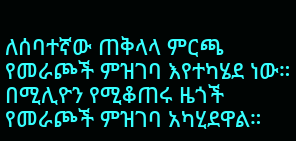ለሰባተኛው ጠቅላላ ምርጫ የመራጮች ምዝገባ እየተካሄደ ነው። በሚሊዮን የሚቆጠሩ ዜጎች የመራጮች ምዝገባ አካሂደዋል።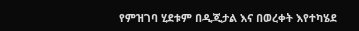የምዝገባ ሂደቱም በዲጂታል እና በወረቀት እየተካሄደ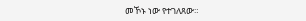መኾኑ ነው የተገለጸው።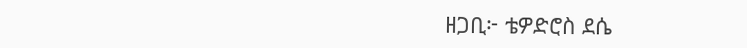ዘጋቢ፦ ቴዎድሮስ ደሴ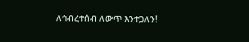ለኅብረተሰብ ለውጥ እንተጋለን!